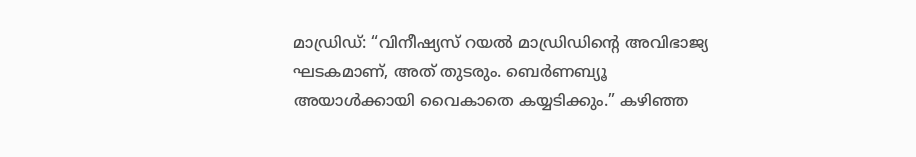മാഡ്രിഡ്: “വിനീഷ്യസ് റയൽ മാഡ്രിഡിന്റെ അവിഭാജ്യ ഘടകമാണ്, അത് തുടരും. ബെർണബ്യൂ അയാൾക്കായി വൈകാതെ കയ്യടിക്കും.” കഴിഞ്ഞ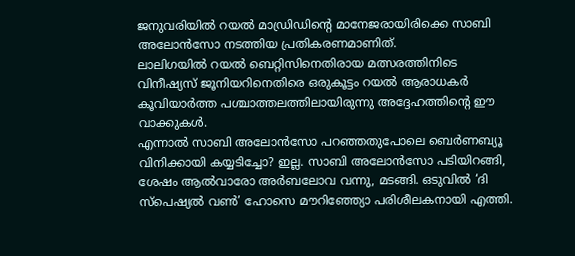ജനുവരിയിൽ റയൽ മാഡ്രിഡിന്റെ മാനേജരായിരിക്കെ സാബി അലോൻസോ നടത്തിയ പ്രതികരണമാണിത്.
ലാലിഗയിൽ റയൽ ബെറ്റിസിനെതിരായ മത്സരത്തിനിടെ വിനീഷ്യസ് ജൂനിയറിനെതിരെ ഒരുകൂട്ടം റയൽ ആരാധകർ കൂവിയാർത്ത പശ്ചാത്തലത്തിലായിരുന്നു അദ്ദേഹത്തിന്റെ ഈ വാക്കുകൾ.
എന്നാൽ സാബി അലോൻസോ പറഞ്ഞതുപോലെ ബെർണബ്യൂ വിനിക്കായി കയ്യടിച്ചോ? ഇല്ല. സാബി അലോൻസോ പടിയിറങ്ങി, ശേഷം ആൽവാരോ അർബലോവ വന്നു, മടങ്ങി. ഒടുവിൽ ‘ദി സ്പെഷ്യൽ വൺ’ ഹോസെ മൗറിഞ്ഞ്യോ പരിശീലകനായി എത്തി.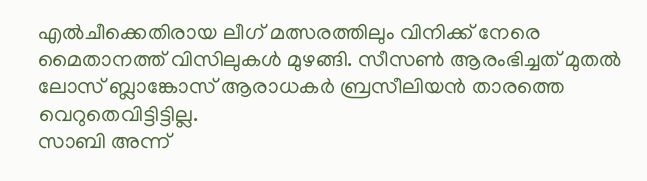എൽചീക്കെതിരായ ലീഗ് മത്സരത്തിലും വിനിക്ക് നേരെ മൈതാനത്ത് വിസിലുകൾ മുഴങ്ങി. സീസൺ ആരംഭിച്ചത് മുതൽ ലോസ് ബ്ലാങ്കോസ് ആരാധകർ ബ്രസീലിയൻ താരത്തെ വെറുതെവിട്ടിട്ടില്ല.
സാബി അന്ന്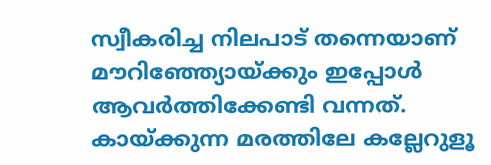സ്വീകരിച്ച നിലപാട് തന്നെയാണ് മൗറിഞ്ഞ്യോയ്ക്കും ഇപ്പോൾ ആവർത്തിക്കേണ്ടി വന്നത്. കായ്ക്കുന്ന മരത്തിലേ കല്ലേറുളൂ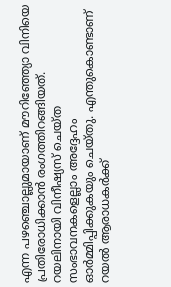എന്ന പഴഞ്ചൊല്ലുമായാണ് മൗറിഞ്ഞ്യോ വിനിയെ പ്രതിരോധിക്കാൻ രംഗത്തിറങ്ങിയത്.
റയലിനായി വിനീഷ്യസ് ചെയ്ത സംഭാവനകളെല്ലാം അദ്ദേഹം ഓർമ്മിപ്പിക്കുകയും ചെയ്തു. എന്തുകൊണ്ടാണ് റയൽ ആരാധകർക്ക്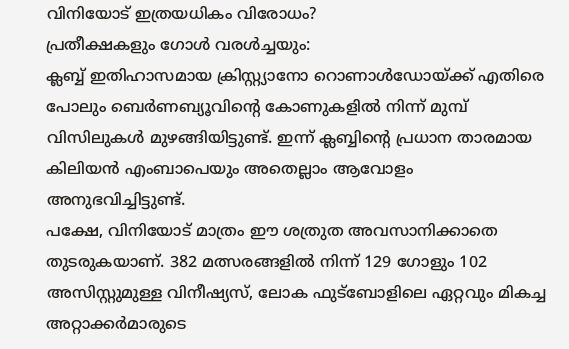വിനിയോട് ഇത്രയധികം വിരോധം?
പ്രതീക്ഷകളും ഗോൾ വരൾച്ചയും:
ക്ലബ്ബ് ഇതിഹാസമായ ക്രിസ്റ്റ്യാനോ റൊണാൾഡോയ്ക്ക് എതിരെ പോലും ബെർണബ്യൂവിന്റെ കോണുകളിൽ നിന്ന് മുമ്പ് വിസിലുകൾ മുഴങ്ങിയിട്ടുണ്ട്. ഇന്ന് ക്ലബ്ബിന്റെ പ്രധാന താരമായ കിലിയൻ എംബാപെയും അതെല്ലാം ആവോളം അനുഭവിച്ചിട്ടുണ്ട്.
പക്ഷേ, വിനിയോട് മാത്രം ഈ ശത്രുത അവസാനിക്കാതെ തുടരുകയാണ്. 382 മത്സരങ്ങളിൽ നിന്ന് 129 ഗോളും 102 അസിസ്റ്റുമുള്ള വിനീഷ്യസ്, ലോക ഫുട്ബോളിലെ ഏറ്റവും മികച്ച അറ്റാക്കർമാരുടെ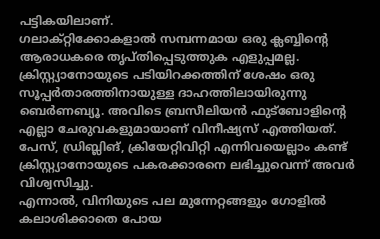പട്ടികയിലാണ്.
ഗലാക്റ്റിക്കോകളാൽ സമ്പന്നമായ ഒരു ക്ലബ്ബിന്റെ ആരാധകരെ തൃപ്തിപ്പെടുത്തുക എളുപ്പമല്ല. ക്രിസ്റ്റ്യാനോയുടെ പടിയിറക്കത്തിന് ശേഷം ഒരു സൂപ്പർതാരത്തിനായുള്ള ദാഹത്തിലായിരുന്നു ബെർണബ്യൂ. അവിടെ ബ്രസീലിയൻ ഫുട്ബോളിന്റെ എല്ലാ ചേരുവകളുമായാണ് വിനീഷ്യസ് എത്തിയത്.
പേസ്, ഡ്രിബ്ലിങ്, ക്രിയേറ്റിവിറ്റി എന്നിവയെല്ലാം കണ്ട് ക്രിസ്റ്റ്യാനോയുടെ പകരക്കാരനെ ലഭിച്ചുവെന്ന് അവർ വിശ്വസിച്ചു.
എന്നാൽ, വിനിയുടെ പല മുന്നേറ്റങ്ങളും ഗോളിൽ കലാശിക്കാതെ പോയ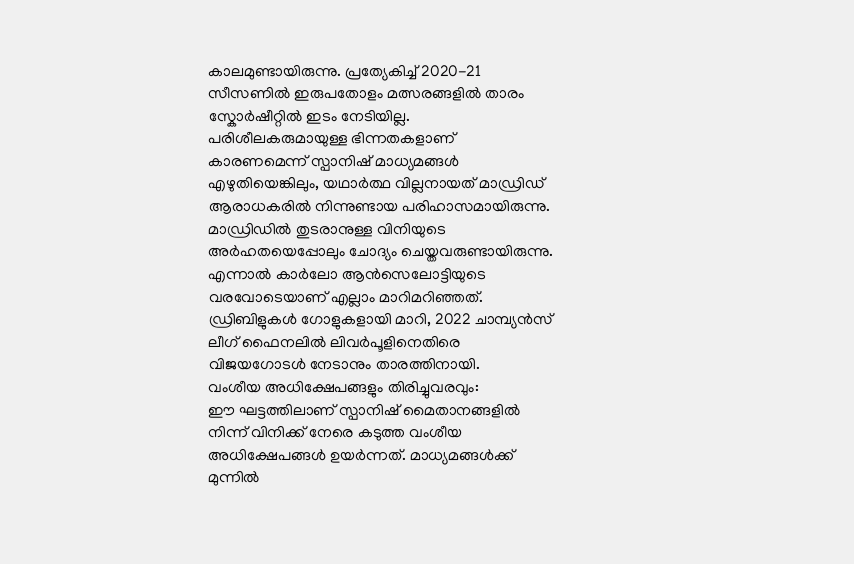കാലമുണ്ടായിരുന്നു. പ്രത്യേകിച്ച് 2020-21 സീസണിൽ ഇരുപതോളം മത്സരങ്ങളിൽ താരം സ്കോർഷീറ്റിൽ ഇടം നേടിയില്ല.
പരിശീലകരുമായുള്ള ഭിന്നതകളാണ് കാരണമെന്ന് സ്പാനിഷ് മാധ്യമങ്ങൾ എഴുതിയെങ്കിലും, യഥാർത്ഥ വില്ലനായത് മാഡ്രിഡ് ആരാധകരിൽ നിന്നുണ്ടായ പരിഹാസമായിരുന്നു. മാഡ്രിഡിൽ തുടരാനുള്ള വിനിയുടെ അർഹതയെപ്പോലും ചോദ്യം ചെയ്തവരുണ്ടായിരുന്നു.
എന്നാൽ കാർലോ ആൻസെലോട്ടിയുടെ വരവോടെയാണ് എല്ലാം മാറിമറിഞ്ഞത്. ഡ്രിബിളുകൾ ഗോളുകളായി മാറി, 2022 ചാമ്പ്യൻസ് ലീഗ് ഫൈനലിൽ ലിവർപൂളിനെതിരെ വിജയഗോടൾ നേടാനും താരത്തിനായി.
വംശീയ അധിക്ഷേപങ്ങളും തിരിച്ചുവരവും:
ഈ ഘട്ടത്തിലാണ് സ്പാനിഷ് മൈതാനങ്ങളിൽ നിന്ന് വിനിക്ക് നേരെ കടുത്ത വംശീയ അധിക്ഷേപങ്ങൾ ഉയർന്നത്. മാധ്യമങ്ങൾക്ക് മുന്നിൽ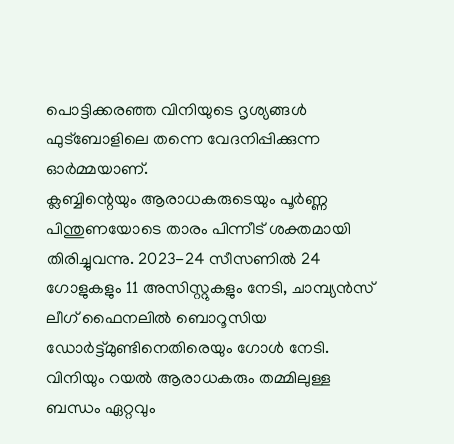പൊട്ടിക്കരഞ്ഞ വിനിയുടെ ദൃശ്യങ്ങൾ ഫുട്ബോളിലെ തന്നെ വേദനിപ്പിക്കുന്ന ഓർമ്മയാണ്.
ക്ലബ്ബിന്റെയും ആരാധകരുടെയും പൂർണ്ണ പിന്തുണയോടെ താരം പിന്നീട് ശക്തമായി തിരിച്ചുവന്നു. 2023-24 സീസണിൽ 24 ഗോളുകളും 11 അസിസ്റ്റുകളും നേടി, ചാമ്പ്യൻസ് ലീഗ് ഫൈനലിൽ ബൊറൂസിയ ഡോർട്ട്മുണ്ടിനെതിരെയും ഗോൾ നേടി. വിനിയും റയൽ ആരാധകരും തമ്മിലുള്ള ബന്ധം ഏറ്റവും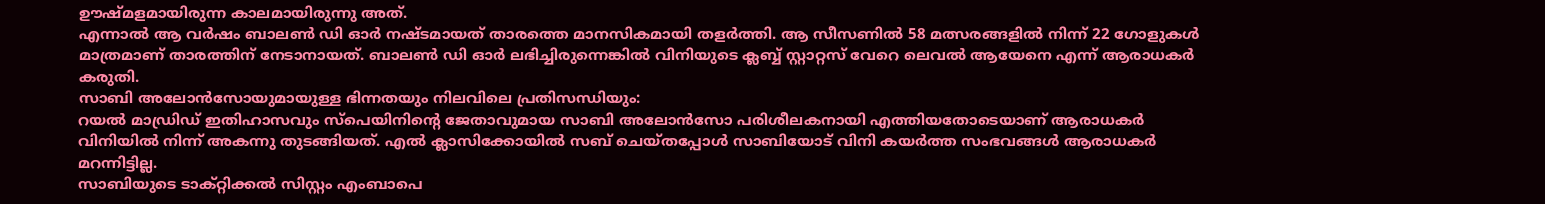ഊഷ്മളമായിരുന്ന കാലമായിരുന്നു അത്.
എന്നാൽ ആ വർഷം ബാലൺ ഡി ഓർ നഷ്ടമായത് താരത്തെ മാനസികമായി തളർത്തി. ആ സീസണിൽ 58 മത്സരങ്ങളിൽ നിന്ന് 22 ഗോളുകൾ മാത്രമാണ് താരത്തിന് നേടാനായത്. ബാലൺ ഡി ഓർ ലഭിച്ചിരുന്നെങ്കിൽ വിനിയുടെ ക്ലബ്ബ് സ്റ്റാറ്റസ് വേറെ ലെവൽ ആയേനെ എന്ന് ആരാധകർ കരുതി.
സാബി അലോൻസോയുമായുള്ള ഭിന്നതയും നിലവിലെ പ്രതിസന്ധിയും:
റയൽ മാഡ്രിഡ് ഇതിഹാസവും സ്പെയിനിന്റെ ജേതാവുമായ സാബി അലോൻസോ പരിശീലകനായി എത്തിയതോടെയാണ് ആരാധകർ വിനിയിൽ നിന്ന് അകന്നു തുടങ്ങിയത്. എൽ ക്ലാസിക്കോയിൽ സബ് ചെയ്തപ്പോൾ സാബിയോട് വിനി കയർത്ത സംഭവങ്ങൾ ആരാധകർ മറന്നിട്ടില്ല.
സാബിയുടെ ടാക്റ്റിക്കൽ സിസ്റ്റം എംബാപെ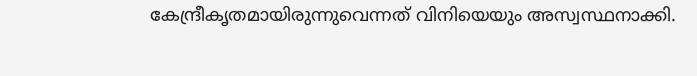കേന്ദ്രീകൃതമായിരുന്നുവെന്നത് വിനിയെയും അസ്വസ്ഥനാക്കി.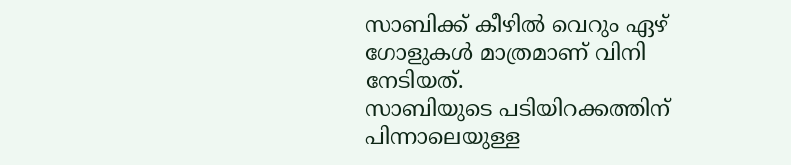സാബിക്ക് കീഴിൽ വെറും ഏഴ് ഗോളുകൾ മാത്രമാണ് വിനി നേടിയത്.
സാബിയുടെ പടിയിറക്കത്തിന് പിന്നാലെയുള്ള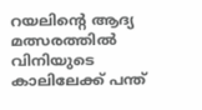റയലിന്റെ ആദ്യ മത്സരത്തിൽ വിനിയുടെ കാലിലേക്ക് പന്ത്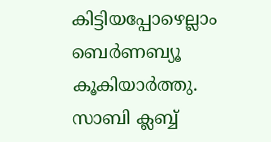കിട്ടിയപ്പോഴെല്ലാം ബെർണബ്യൂ കൂകിയാർത്തു.
സാബി ക്ലബ്ബ്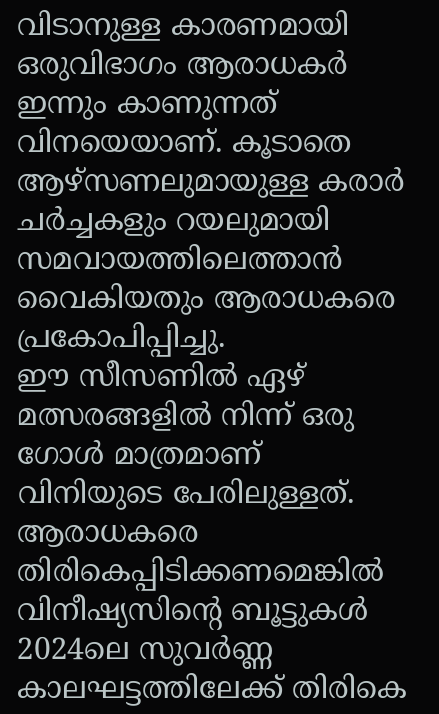വിടാനുള്ള കാരണമായി ഒരുവിഭാഗം ആരാധകർ ഇന്നും കാണുന്നത് വിനയെയാണ്. കൂടാതെ ആഴ്സണലുമായുള്ള കരാർ ചർച്ചകളും റയലുമായി സമവായത്തിലെത്താൻ വൈകിയതും ആരാധകരെ പ്രകോപിപ്പിച്ചു.
ഈ സീസണിൽ ഏഴ് മത്സരങ്ങളിൽ നിന്ന് ഒരു ഗോൾ മാത്രമാണ് വിനിയുടെ പേരിലുള്ളത്. ആരാധകരെ തിരികെപ്പിടിക്കണമെങ്കിൽ വിനീഷ്യസിന്റെ ബൂട്ടുകൾ 2024ലെ സുവർണ്ണ കാലഘട്ടത്തിലേക്ക് തിരികെ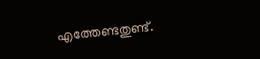എത്തേണ്ടതുണ്ട്.